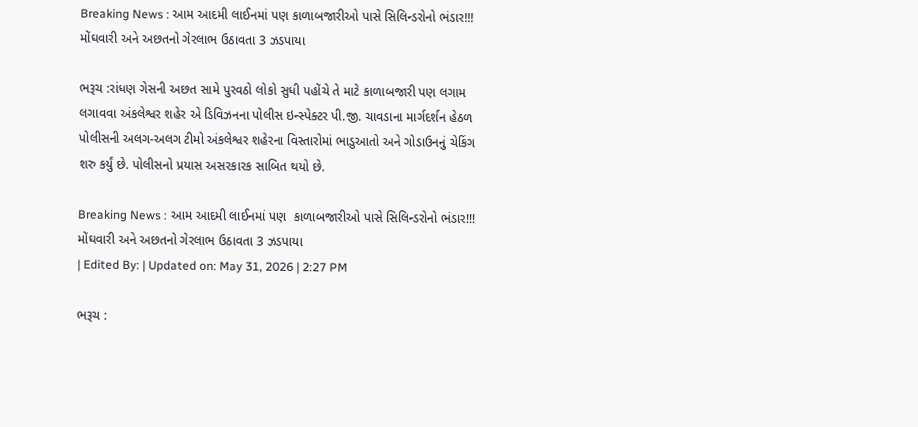Breaking News : આમ આદમી લાઈનમાં પણ કાળાબજારીઓ પાસે સિલિન્ડરોનો ભંડાર!!! મોંઘવારી અને અછતનો ગેરલાભ ઉઠાવતા 3 ઝડપાયા

ભરૂચ :રાંધણ ગેસની અછત સામે પુરવઠો લોકો સુધી પહોંચે તે માટે કાળાબજારી પણ લગામ લગાવવા અંકલેશ્વર શહેર એ ડિવિઝનના પોલીસ ઇન્સ્પેક્ટર પી.જી. ચાવડાના માર્ગદર્શન હેઠળ પોલીસની અલગ-અલગ ટીમો અંકલેશ્વર શહેરના વિસ્તારોમાં ભાડુઆતો અને ગોડાઉનનું ચેકિંગ શરુ કર્યું છે. પોલીસનો પ્રયાસ અસરકારક સાબિત થયો છે.

Breaking News : આમ આદમી લાઈનમાં પણ  કાળાબજારીઓ પાસે સિલિન્ડરોનો ભંડાર!!! મોંઘવારી અને અછતનો ગેરલાભ ઉઠાવતા 3 ઝડપાયા
| Edited By: | Updated on: May 31, 2026 | 2:27 PM

ભરૂચ :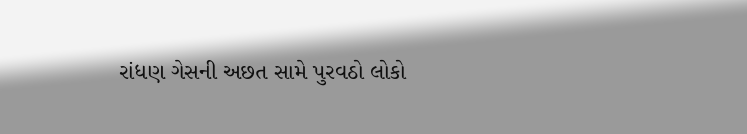રાંધણ ગેસની અછત સામે પુરવઠો લોકો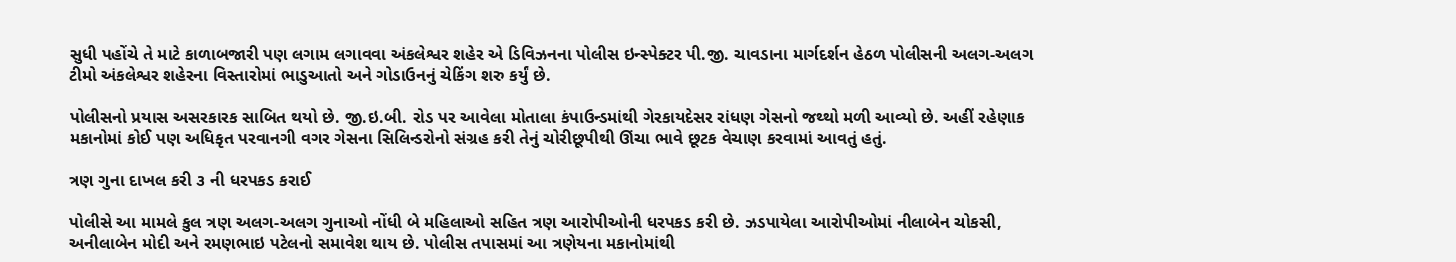સુધી પહોંચે તે માટે કાળાબજારી પણ લગામ લગાવવા અંકલેશ્વર શહેર એ ડિવિઝનના પોલીસ ઇન્સ્પેક્ટર પી.જી. ચાવડાના માર્ગદર્શન હેઠળ પોલીસની અલગ-અલગ ટીમો અંકલેશ્વર શહેરના વિસ્તારોમાં ભાડુઆતો અને ગોડાઉનનું ચેકિંગ શરુ કર્યું છે.

પોલીસનો પ્રયાસ અસરકારક સાબિત થયો છે. જી.ઇ.બી. રોડ પર આવેલા મોતાલા કંપાઉન્ડમાંથી ગેરકાયદેસર રાંધણ ગેસનો જથ્થો મળી આવ્યો છે. અહીં રહેણાક મકાનોમાં કોઈ પણ અધિકૃત પરવાનગી વગર ગેસના સિલિન્ડરોનો સંગ્રહ કરી તેનું ચોરીછૂપીથી ઊંચા ભાવે છૂટક વેચાણ કરવામાં આવતું હતું.

ત્રણ ગુના દાખલ કરી ૩ ની ધરપકડ કરાઈ

પોલીસે આ મામલે કુલ ત્રણ અલગ-અલગ ગુનાઓ નોંધી બે મહિલાઓ સહિત ત્રણ આરોપીઓની ધરપકડ કરી છે. ઝડપાયેલા આરોપીઓમાં નીલાબેન ચોકસી, અનીલાબેન મોદી અને રમણભાઇ પટેલનો સમાવેશ થાય છે. પોલીસ તપાસમાં આ ત્રણેયના મકાનોમાંથી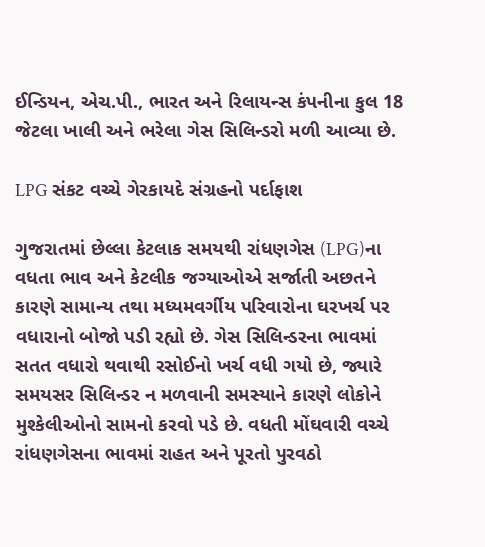ઈન્ડિયન, એચ.પી., ભારત અને રિલાયન્સ કંપનીના કુલ 18 જેટલા ખાલી અને ભરેલા ગેસ સિલિન્ડરો મળી આવ્યા છે.

LPG સંકટ વચ્ચે ગેરકાયદે સંગ્રહનો પર્દાફાશ

ગુજરાતમાં છેલ્લા કેટલાક સમયથી રાંધણગેસ (LPG)ના વધતા ભાવ અને કેટલીક જગ્યાઓએ સર્જાતી અછતને કારણે સામાન્ય તથા મધ્યમવર્ગીય પરિવારોના ઘરખર્ચ પર વધારાનો બોજો પડી રહ્યો છે. ગેસ સિલિન્ડરના ભાવમાં સતત વધારો થવાથી રસોઈનો ખર્ચ વધી ગયો છે, જ્યારે સમયસર સિલિન્ડર ન મળવાની સમસ્યાને કારણે લોકોને મુશ્કેલીઓનો સામનો કરવો પડે છે. વધતી મોંઘવારી વચ્ચે રાંધણગેસના ભાવમાં રાહત અને પૂરતો પુરવઠો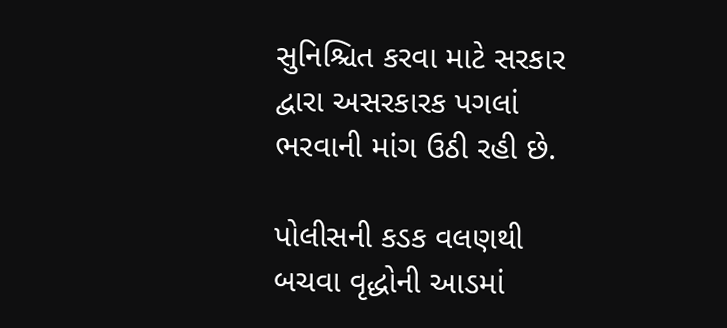સુનિશ્ચિત કરવા માટે સરકાર દ્વારા અસરકારક પગલાં ભરવાની માંગ ઉઠી રહી છે.

પોલીસની કડક વલણથી બચવા વૃદ્ધોની આડમાં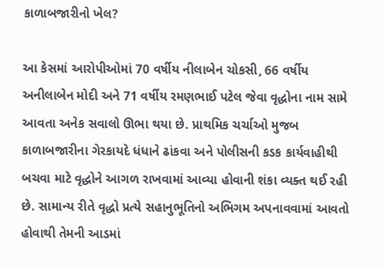કાળાબજારીનો ખેલ?

આ કેસમાં આરોપીઓમાં 70 વર્ષીય નીલાબેન ચોકસી, 66 વર્ષીય અનીલાબેન મોદી અને 71 વર્ષીય રમણભાઈ પટેલ જેવા વૃદ્ધોના નામ સામે આવતા અનેક સવાલો ઊભા થયા છે. પ્રાથમિક ચર્ચાઓ મુજબ કાળાબજારીના ગેરકાયદે ધંધાને ઢાંકવા અને પોલીસની કડક કાર્યવાહીથી બચવા માટે વૃદ્ધોને આગળ રાખવામાં આવ્યા હોવાની શંકા વ્યક્ત થઈ રહી છે. સામાન્ય રીતે વૃદ્ધો પ્રત્યે સહાનુભૂતિનો અભિગમ અપનાવવામાં આવતો હોવાથી તેમની આડમાં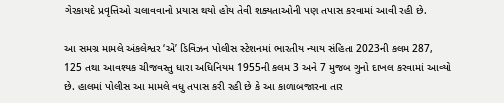ગેરકાયદે પ્રવૃત્તિઓ ચલાવવાનો પ્રયાસ થયો હોય તેવી શક્યતાઓની પણ તપાસ કરવામાં આવી રહી છે.

આ સમગ્ર મામલે અંકલેશ્વર ‘એ’ ડિવિઝન પોલીસ સ્ટેશનમાં ભારતીય ન્યાય સંહિતા 2023ની કલમ 287, 125 તથા આવશ્યક ચીજવસ્તુ ધારા અધિનિયમ 1955ની કલમ 3 અને 7 મુજબ ગુનો દાખલ કરવામાં આવ્યો છે. હાલમાં પોલીસ આ મામલે વધુ તપાસ કરી રહી છે કે આ કાળાબજારના તાર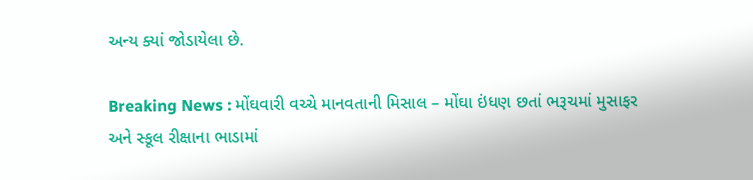અન્ય ક્યાં જોડાયેલા છે.

Breaking News : મોંઘવારી વચ્ચે માનવતાની મિસાલ – મોંઘા ઇંધણ છતાં ભરૂચમાં મુસાફર અને સ્કૂલ રીક્ષાના ભાડામાં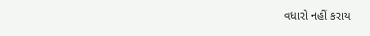વધારો નહીં કરાય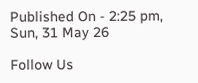Published On - 2:25 pm, Sun, 31 May 26

Follow Us